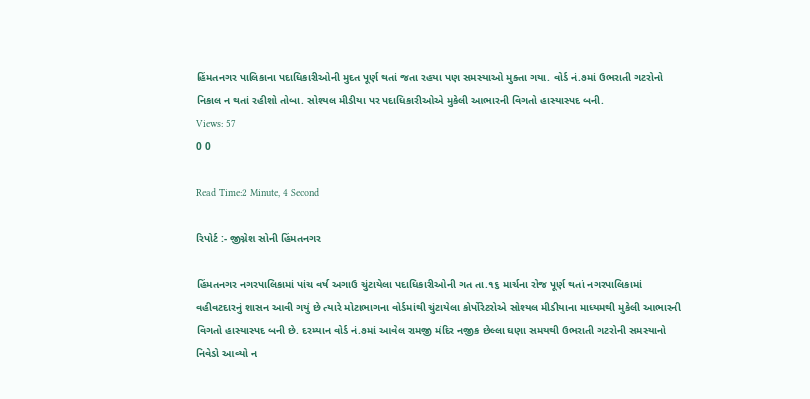હિંમતનગર પાલિકાના પદાધિકારીઓની મુદત પૂર્ણ થતાં જતા રહયા પણ સમસ્યાઓ મુક્તા ગયા. વોર્ડ નં.૭માં ઉભરાતી ગટરોનો નિકાલ ન થતાં રહીશો તોબા. સોશ્યલ મીડીયા પર પદાધિકારીઓએ મુકેલી આભારની વિગતો હાસ્યાસ્પદ બની.
Views: 57
0 0

Read Time:2 Minute, 4 Second

રિપોર્ટ :- જીગ્નેશ સોની હિંમતનગર

હિંમતનગર નગરપાલિકામાં પાંચ વર્ષ અગાઉ ચુંટાયેલા પદાધિકારીઓની ગત તા.૧૬ માર્ચના રોજ પૂર્ણ થતાં નગરપાલિકામાં વહીવટદારનું શાસન આવી ગયું છે ત્યારે મોટાભાગના વોર્ડમાંથી ચુંટાયેલા કોર્પોરેટરોએ સોશ્યલ મીડીયાના માધ્યમથી મુકેલી આભારની વિગતો હાસ્યાસ્પદ બની છે. દરમ્યાન વોર્ડ નં.૭માં આવેલ રામજી મંદિર નજીક છેલ્લા ઘણા સમયથી ઉભરાતી ગટરોની સમસ્યાનો નિવેડો આવ્યો ન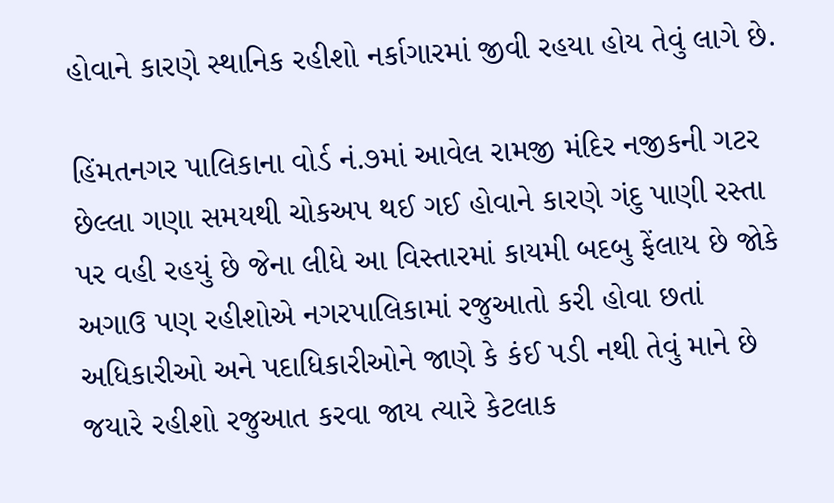હોવાને કારણે સ્થાનિક રહીશો નર્કાગારમાં જીવી રહયા હોય તેવું લાગે છે.

હિંમતનગર પાલિકાના વોર્ડ નં.૭માં આવેલ રામજી મંદિર નજીકની ગટર છેલ્લા ગણા સમયથી ચોકઅપ થઈ ગઈ હોવાને કારણે ગંદુ પાણી રસ્તા પર વહી રહયું છે જેના લીધે આ વિસ્તારમાં કાયમી બદબુ ફેંલાય છે જોકે અગાઉ પણ રહીશોએ નગરપાલિકામાં રજુઆતો કરી હોવા છતાં અધિકારીઓ અને પદાધિકારીઓને જાણે કે કંઈ પડી નથી તેવું માને છે જયારે રહીશો રજુઆત કરવા જાય ત્યારે કેટલાક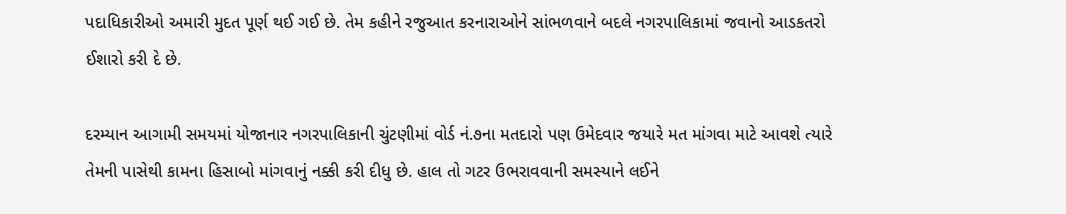પદાધિકારીઓ અમારી મુદત પૂર્ણ થઈ ગઈ છે. તેમ કહીને રજુઆત કરનારાઓને સાંભળવાને બદલે નગરપાલિકામાં જવાનો આડકતરો ઈશારો કરી દે છે.

દરમ્યાન આગામી સમયમાં યોજાનાર નગરપાલિકાની ચુંટણીમાં વોર્ડ નં.૭ના મતદારો પણ ઉમેદવાર જયારે મત માંગવા માટે આવશે ત્યારે તેમની પાસેથી કામના હિસાબો માંગવાનું નક્કી કરી દીધુ છે. હાલ તો ગટર ઉભરાવવાની સમસ્યાને લઈને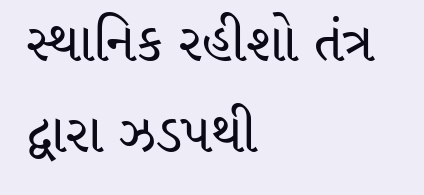સ્થાનિક રહીશો તંત્ર દ્વારા ઝડપથી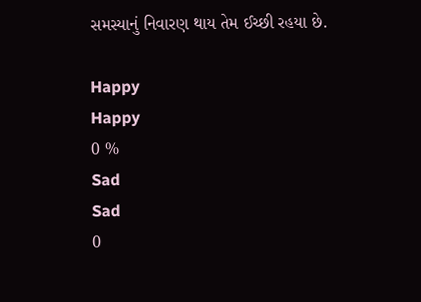સમસ્યાનું નિવારણ થાય તેમ ઈચ્છી રહયા છે.

Happy
Happy
0 %
Sad
Sad
0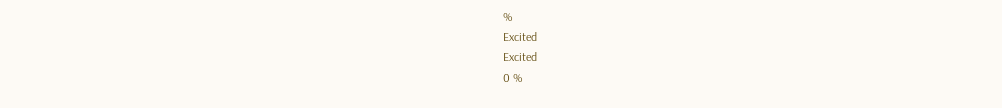%
Excited
Excited
0 %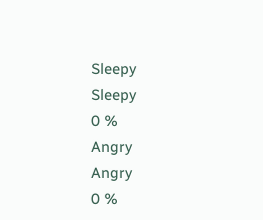Sleepy
Sleepy
0 %
Angry
Angry
0 %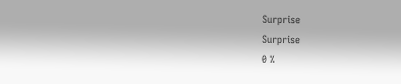Surprise
Surprise
0 %